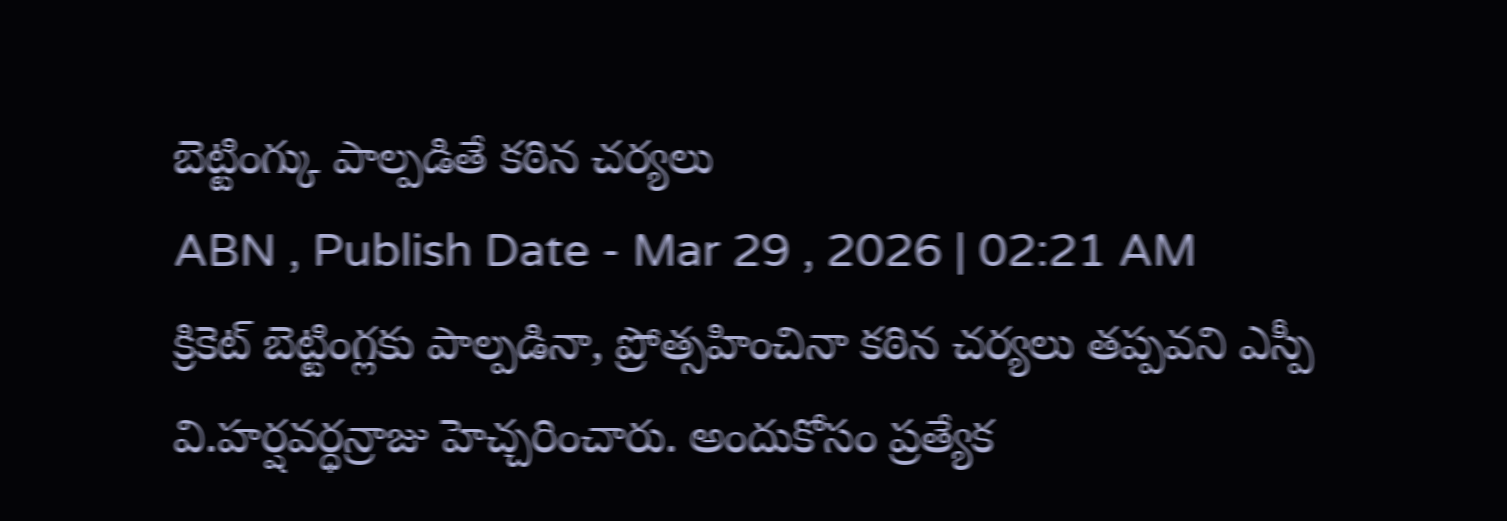బెట్టింగ్కు పాల్పడితే కఠిన చర్యలు
ABN , Publish Date - Mar 29 , 2026 | 02:21 AM
క్రికెట్ బెట్టింగ్లకు పాల్పడినా, ప్రోత్సహించినా కఠిన చర్యలు తప్పవని ఎస్పీ వి.హర్షవర్ధన్రాజు హెచ్చరించారు. అందుకోసం ప్రత్యేక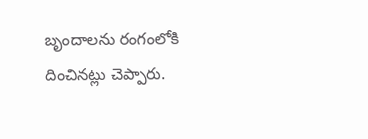బృందాలను రంగంలోకి దించినట్లు చెప్పారు.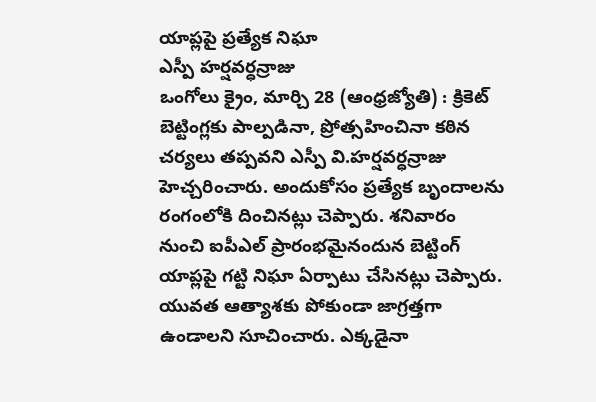యాప్లపై ప్రత్యేక నిఘా
ఎస్పీ హర్షవర్ధన్రాజు
ఒంగోలు క్రైం, మార్చి 28 (ఆంధ్రజ్యోతి) : క్రికెట్ బెట్టింగ్లకు పాల్పడినా, ప్రోత్సహించినా కఠిన చర్యలు తప్పవని ఎస్పీ వి.హర్షవర్ధన్రాజు హెచ్చరించారు. అందుకోసం ప్రత్యేక బృందాలను రంగంలోకి దించినట్లు చెప్పారు. శనివారం నుంచి ఐపీఎల్ ప్రారంభమైనందున బెట్టింగ్ యాప్లపై గట్టి నిఘా ఏర్పాటు చేసినట్లు చెప్పారు. యువత ఆత్యాశకు పోకుండా జాగ్రత్తగా ఉండాలని సూచించారు. ఎక్కడైనా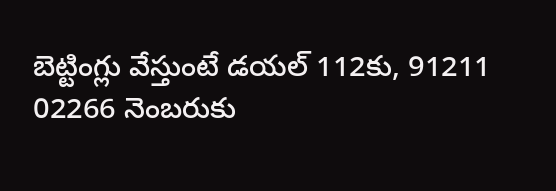బెట్టింగ్లు వేస్తుంటే డయల్ 112కు, 91211 02266 నెంబరుకు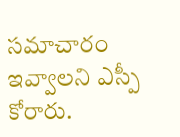సమాచారం ఇవ్వాలని ఎస్పీ కోరారు.